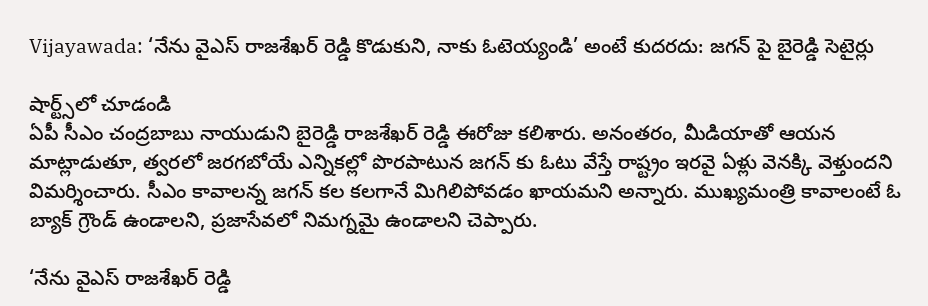Vijayawada: ‘నేను వైఎస్ రాజశేఖర్ రెడ్డి కొడుకుని, నాకు ఓటెయ్యండి’ అంటే కుదరదు: జగన్ పై బైరెడ్డి సెటైర్లు

షార్ట్స్‌లో చూడండి
ఏపీ సీఎం చంద్రబాబు నాయుడుని బైరెడ్డి రాజశేఖర్ రెడ్డి ఈరోజు కలిశారు. అనంతరం, మీడియాతో ఆయన మాట్లాడుతూ, త్వరలో జరగబోయే ఎన్నికల్లో పొరపాటున జగన్ కు ఓటు వేస్తే రాష్ట్రం ఇరవై ఏళ్లు వెనక్కి వెళ్తుందని విమర్శించారు. సీఎం కావాలన్న జగన్ కల కలగానే మిగిలిపోవడం ఖాయమని అన్నారు. ముఖ్యమంత్రి కావాలంటే ఓ బ్యాక్ గ్రౌండ్ ఉండాలని, ప్రజాసేవలో నిమగ్నమై ఉండాలని చెప్పారు.

‘నేను వైఎస్ రాజశేఖర్ రెడ్డి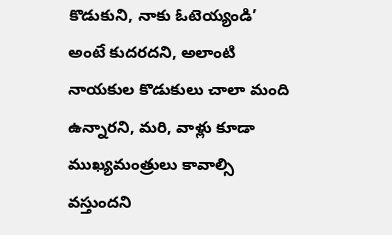కొడుకుని, నాకు ఓటెయ్యండి’ అంటే కుదరదని, అలాంటి నాయకుల కొడుకులు చాలా మంది ఉన్నారని, మరి, వాళ్లు కూడా ముఖ్యమంత్రులు కావాల్సి వస్తుందని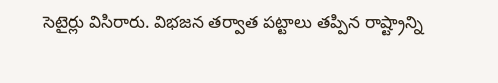సెటైర్లు విసిరారు. విభజన తర్వాత పట్టాలు తప్పిన రాష్ట్రాన్ని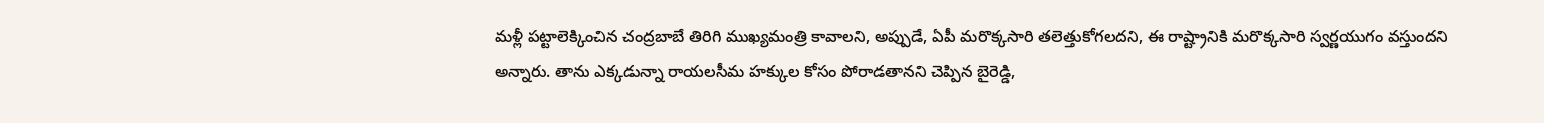మళ్లీ పట్టాలెక్కించిన చంద్రబాబే తిరిగి ముఖ్యమంత్రి కావాలని, అప్పుడే, ఏపీ మరొక్కసారి తలెత్తుకోగలదని, ఈ రాష్ట్రానికి మరొక్కసారి స్వర్ణయుగం వస్తుందని అన్నారు. తాను ఎక్కడున్నా రాయలసీమ హక్కుల కోసం పోరాడతానని చెప్పిన బైరెడ్డి,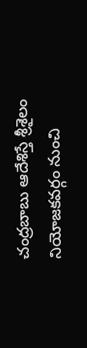చంద్రబాబు ఆదేశిస్తే శ్రీశైలం నియోజకవర్గం నుంచి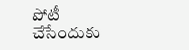పోటీ చేసేందుకు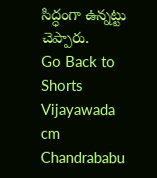సిద్ధంగా ఉన్నట్టు చెప్పారు.
Go Back to Shorts
Vijayawada
cm
Chandrababu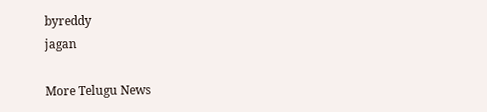byreddy
jagan

More Telugu News